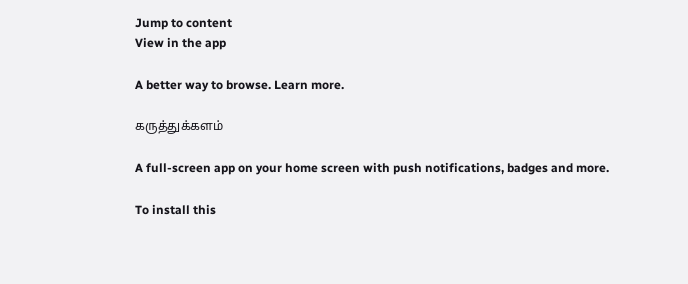Jump to content
View in the app

A better way to browse. Learn more.

கருத்துக்களம்

A full-screen app on your home screen with push notifications, badges and more.

To install this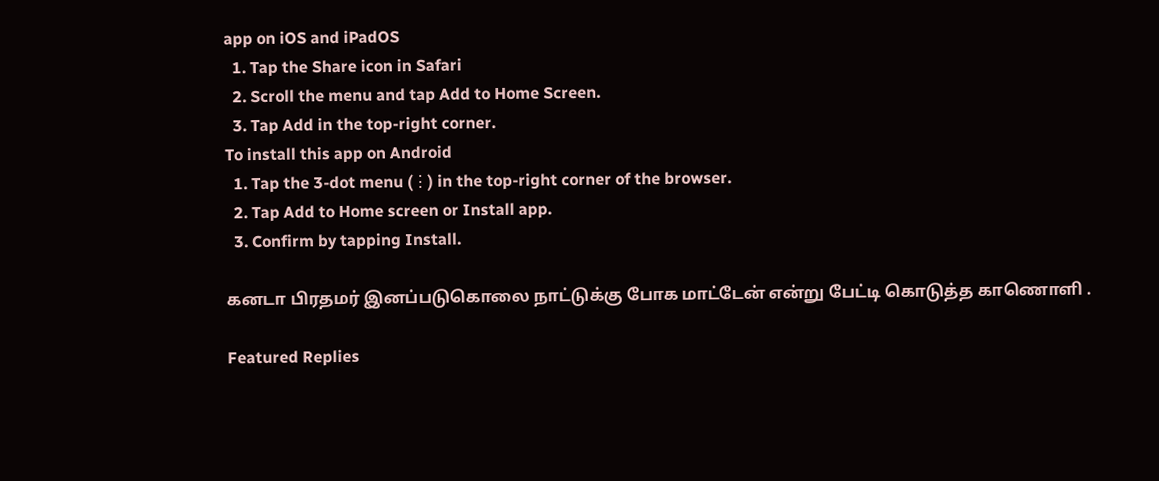app on iOS and iPadOS
  1. Tap the Share icon in Safari
  2. Scroll the menu and tap Add to Home Screen.
  3. Tap Add in the top-right corner.
To install this app on Android
  1. Tap the 3-dot menu (⋮) in the top-right corner of the browser.
  2. Tap Add to Home screen or Install app.
  3. Confirm by tapping Install.

கனடா பிரதமர் இனப்படுகொலை நாட்டுக்கு போக மாட்டேன் என்று பேட்டி கொடுத்த காணொளி .

Featured Replies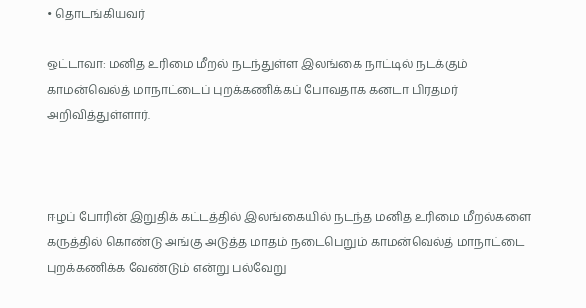• தொடங்கியவர்

ஒட்டாவா: மனித உரிமை மீறல் நடந்துள்ள இலங்கை நாட்டில் நடக்கும் காமன்வெல்த் மாநாட்டைப் புறக்கணிக்கப் போவதாக கனடா பிரதமர் அறிவித்துள்ளார்.



ஈழப் போரின் இறுதிக் கட்டத்தில் இலங்கையில் நடந்த மனித உரிமை மீறல்களை கருத்தில் கொண்டு அங்கு அடுத்த மாதம் நடைபெறும் காமன்வெல்த் மாநாட்டை புறக்கணிக்க வேண்டும் என்று பல்வேறு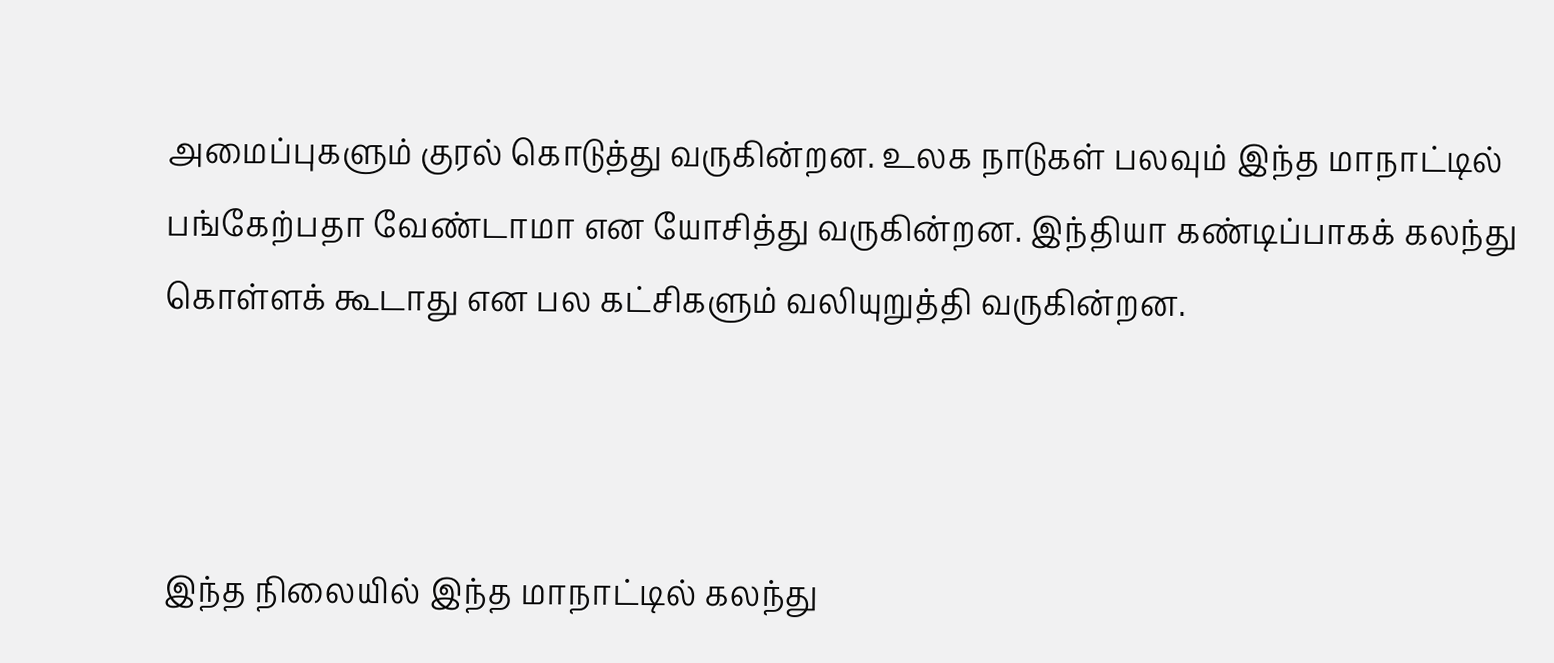அமைப்புகளும் குரல் கொடுத்து வருகின்றன. உலக நாடுகள் பலவும் இந்த மாநாட்டில் பங்கேற்பதா வேண்டாமா என யோசித்து வருகின்றன. இந்தியா கண்டிப்பாகக் கலந்து கொள்ளக் கூடாது என பல கட்சிகளும் வலியுறுத்தி வருகின்றன.



இந்த நிலையில் இந்த மாநாட்டில் கலந்து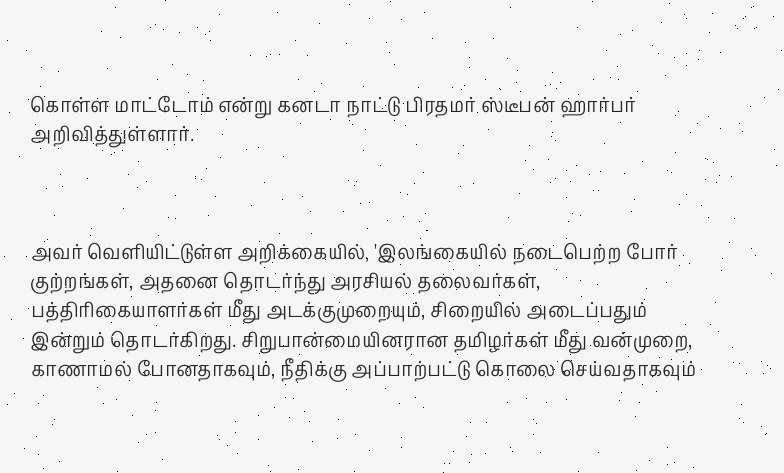கொள்ள மாட்டோம் என்று கனடா நாட்டு பிரதமர் ஸ்டீபன் ஹார்பர் அறிவித்துள்ளார்.



அவர் வெளியிட்டுள்ள அறிக்கையில், 'இலங்கையில் நடைபெற்ற போர் குற்றங்கள், அதனை தொடர்ந்து அரசியல் தலைவர்கள், பத்திரிகையாளர்கள் மீது அடக்குமுறையும், சிறையில் அடைப்பதும் இன்றும் தொடர்கிறது. சிறுபான்மையினரான தமிழர்கள் மீது வன்முறை, காணாமல் போனதாகவும், நீதிக்கு அப்பாற்பட்டு கொலை செய்வதாகவும்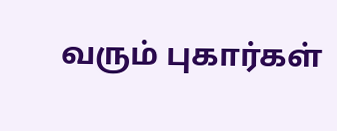வரும் புகார்கள்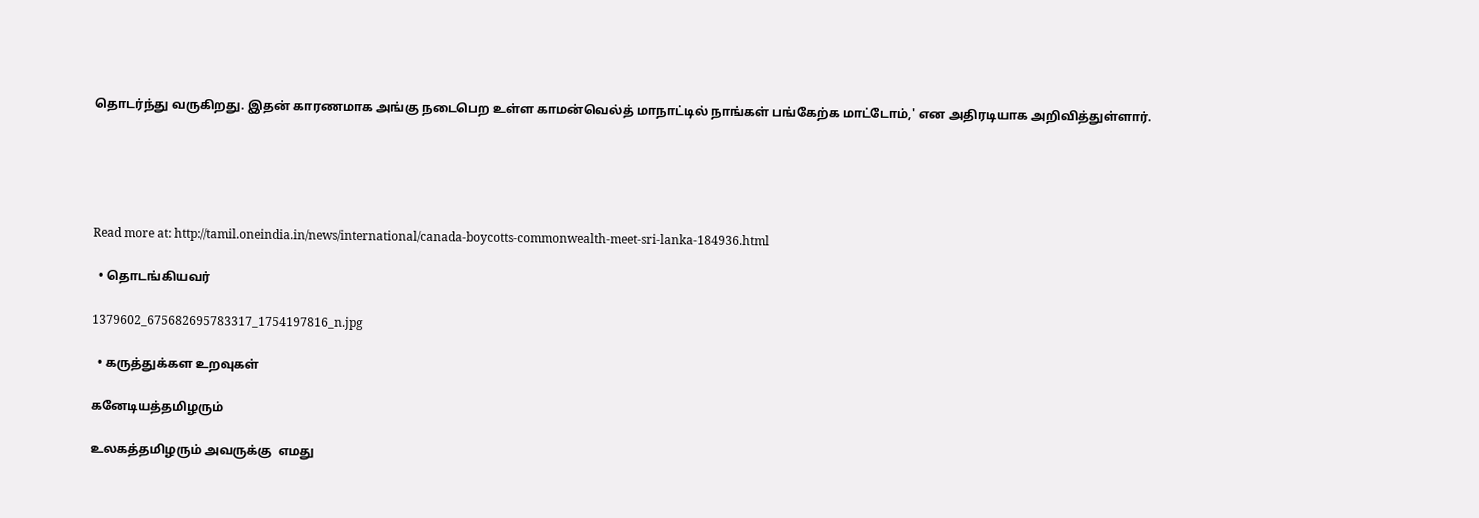தொடர்ந்து வருகிறது. இதன் காரணமாக அங்கு நடைபெற உள்ள காமன்வெல்த் மாநாட்டில் நாங்கள் பங்கேற்க மாட்டோம்,' என அதிரடியாக அறிவித்துள்ளார்.





Read more at: http://tamil.oneindia.in/news/international/canada-boycotts-commonwealth-meet-sri-lanka-184936.html

  • தொடங்கியவர்

1379602_675682695783317_1754197816_n.jpg

  • கருத்துக்கள உறவுகள்

கனேடியத்தமிழரும்

உலகத்தமிழரும் அவருக்கு  எமது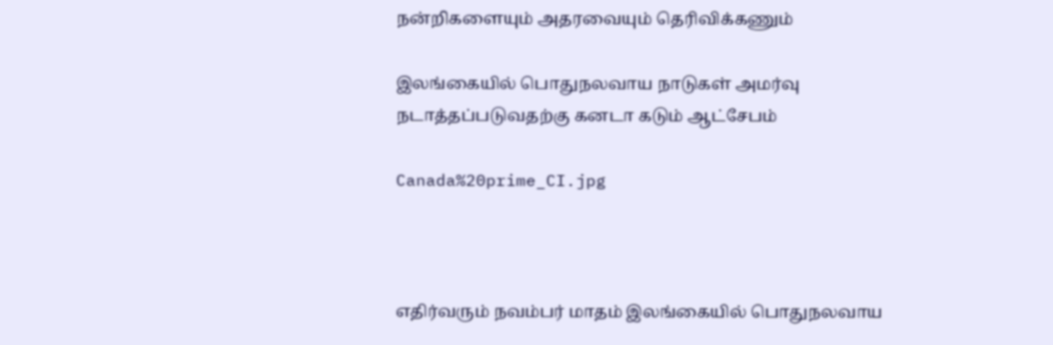நன்றிகளையும் அதரவையும் தெரிவிக்கணும்

இலங்கையில் பொதுநலவாய நாடுகள் அமர்வு நடாத்தப்படுவதற்கு கனடா கடும் ஆட்சேபம்

Canada%20prime_CI.jpg



எதிர்வரும் நவம்பர் மாதம் இலங்கையில் பொதுநலவாய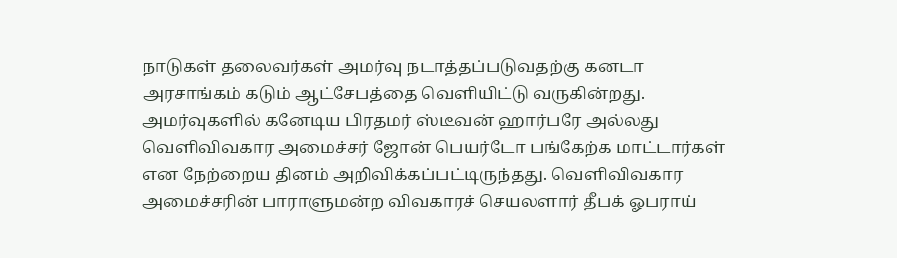நாடுகள் தலைவர்கள் அமர்வு நடாத்தப்படுவதற்கு கனடா அரசாங்கம் கடும் ஆட்சேபத்தை வெளியிட்டு வருகின்றது. அமர்வுகளில் கனேடிய பிரதமர் ஸ்டீவன் ஹார்பரே அல்லது வெளிவிவகார அமைச்சர் ஜோன் பெயர்டோ பங்கேற்க மாட்டார்கள் என நேற்றைய தினம் அறிவிக்கப்பட்டிருந்தது. வெளிவிவகார அமைச்சரின் பாராளுமன்ற விவகாரச் செயலளார் தீபக் ஓபராய்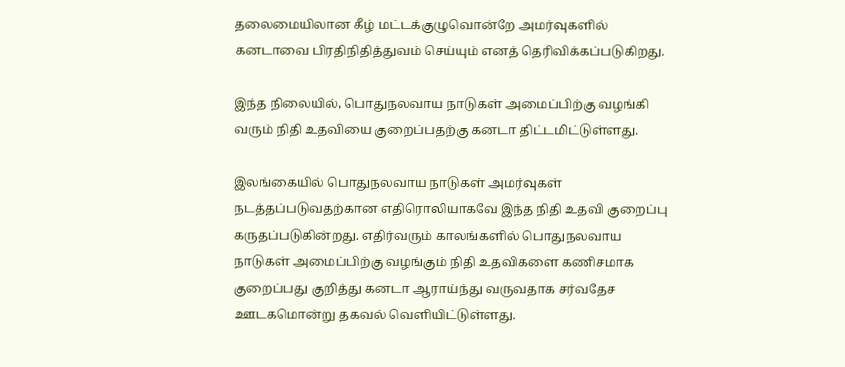தலைமையிலான கீழ் மட்டக்குழுவொன்றே அமர்வுகளில் கனடாவை பிரதிநிதித்துவம் செய்யும் எனத் தெரிவிக்கப்படுகிறது.

இந்த நிலையில், பொதுநலவாய நாடுகள் அமைப்பிற்கு வழங்கி வரும் நிதி உதவியை குறைப்பதற்கு கனடா திட்டமிட்டுள்ளது.

இலங்கையில் பொதுநலவாய நாடுகள் அமர்வுகள் நடத்தப்படுவதற்கான எதிரொலியாகவே இந்த நிதி உதவி குறைப்பு கருதப்படுகின்றது. எதிர்வரும் காலங்களில் பொதுநலவாய நாடுகள் அமைப்பிற்கு வழங்கும் நிதி உதவிகளை கணிசமாக குறைப்பது குறித்து கனடா ஆராய்ந்து வருவதாக சர்வதேச ஊடகமொன்று தகவல் வெளியிட்டுள்ளது.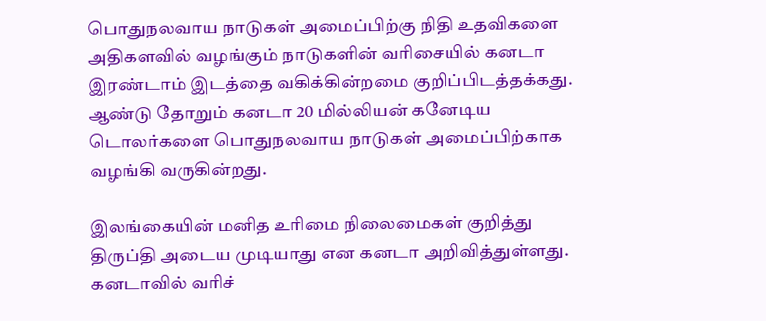பொதுநலவாய நாடுகள் அமைப்பிற்கு நிதி உதவிகளை அதிகளவில் வழங்கும் நாடுகளின் வரிசையில் கனடா இரண்டாம் இடத்தை வகிக்கின்றமை குறிப்பிடத்தக்கது. ஆண்டு தோறும் கனடா 20 மில்லியன் கனேடிய டொலர்களை பொதுநலவாய நாடுகள் அமைப்பிற்காக வழங்கி வருகின்றது.

இலங்கையின் மனித உரிமை நிலைமைகள் குறித்து திருப்தி அடைய முடியாது என கனடா அறிவித்துள்ளது. கனடாவில் வரிச்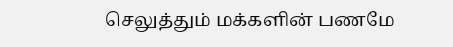செலுத்தும் மக்களின் பணமே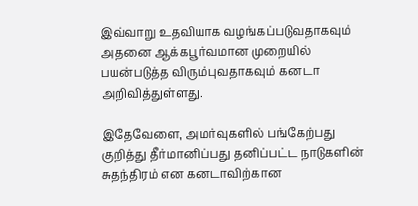இவ்வாறு உதவியாக வழங்கப்படுவதாகவும் அதனை ஆக்கபூர்வமான முறையில் பயன்படுத்த விரும்புவதாகவும் கனடா அறிவித்துள்ளது.

இதேவேளை, அமர்வுகளில் பங்கேற்பது குறித்து தீர்மானிப்பது தனிப்பட்ட நாடுகளின் சுதந்திரம் என கனடாவிற்கான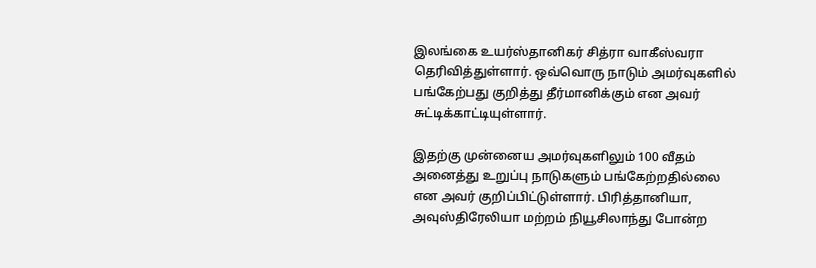இலங்கை உயர்ஸ்தானிகர் சித்ரா வாகீஸ்வரா தெரிவித்துள்ளார். ஒவ்வொரு நாடும் அமர்வுகளில் பங்கேற்பது குறித்து தீர்மானிக்கும் என அவர் சுட்டிக்காட்டியுள்ளார்.

இதற்கு முன்னைய அமர்வுகளிலும் 100 வீதம் அனைத்து உறுப்பு நாடுகளும் பங்கேற்றதில்லை என அவர் குறிப்பிட்டுள்ளார். பிரித்தானியா, அவுஸ்திரேலியா மற்றம் நியூசிலாந்து போன்ற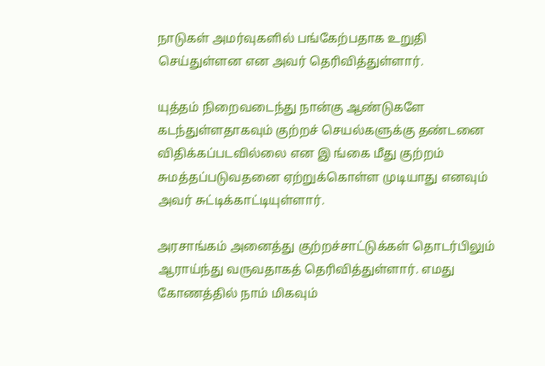நாடுகள் அமர்வுகளில் பங்கேற்பதாக உறுதி செய்துள்ளன என அவர் தெரிவித்துள்ளார்.

யுத்தம் நிறைவடைந்து நான்கு ஆண்டுகளே கடந்துள்ளதாகவும் குற்றச் செயல்களுக்கு தண்டனை விதிக்கப்படவில்லை என இ ங்கை மீது குற்றம் சுமத்தப்படுவதனை ஏற்றுக்கொள்ள முடியாது எனவும் அவர் சுட்டிக்காட்டியுள்ளார்.

அரசாங்கம் அனைத்து குற்றச்சாட்டுக்கள் தொடர்பிலும் ஆராய்ந்து வருவதாகத் தெரிவித்துள்ளார். எமது கோணத்தில் நாம் மிகவும்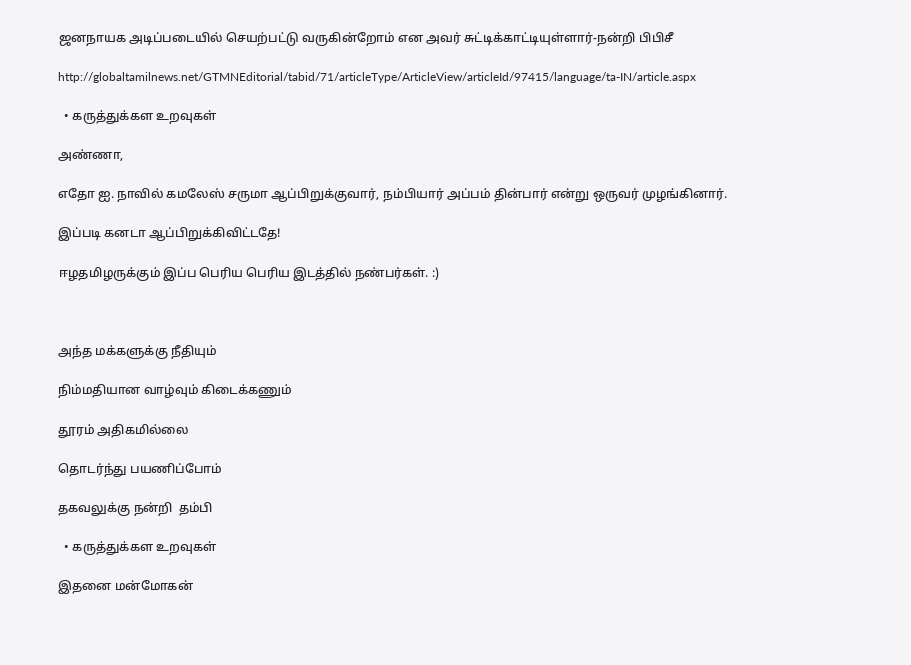ஜனநாயக அடிப்படையில் செயற்பட்டு வருகின்றோம் என அவர் சுட்டிக்காட்டியுள்ளார்-நன்றி பிபிசீ

http://globaltamilnews.net/GTMNEditorial/tabid/71/articleType/ArticleView/articleId/97415/language/ta-IN/article.aspx

  • கருத்துக்கள உறவுகள்

அண்ணா,

எதோ ஐ. நாவில் கமலேஸ் சருமா ஆப்பிறுக்குவார், நம்பியார் அப்பம் தின்பார் என்று ஒருவர் முழங்கினார்.

இப்படி கனடா ஆப்பிறுக்கிவிட்டதே!

ஈழதமிழருக்கும் இப்ப பெரிய பெரிய இடத்தில் நண்பர்கள். :)



அந்த மக்களுக்கு நீதியும்

நிம்மதியான வாழ்வும் கிடைக்கணும்

தூரம் அதிகமில்லை

தொடர்ந்து பயணிப்போம்

தகவலுக்கு நன்றி  தம்பி

  • கருத்துக்கள உறவுகள்

இதனை மன்மோகன்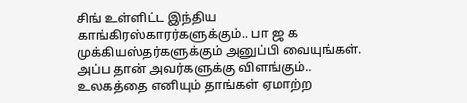சிங் உள்ளிட்ட இந்திய காங்கிரஸ்காரர்களுக்கும்.. பா ஜ க முக்கியஸ்தர்களுக்கும் அனுப்பி வையுங்கள். அப்ப தான் அவர்களுக்கு விளங்கும்.. உலகத்தை எனியும் தாங்கள் ஏமாற்ற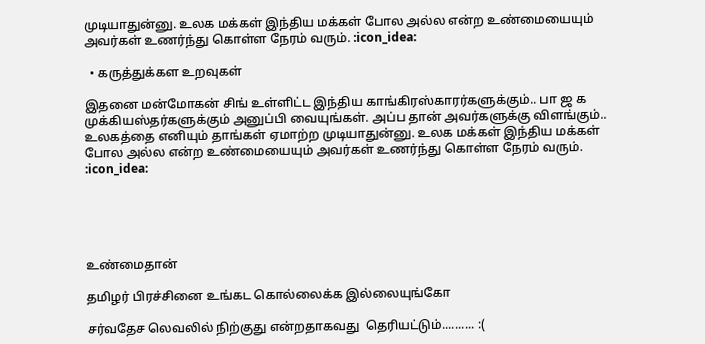முடியாதுன்னு. உலக மக்கள் இந்திய மக்கள் போல அல்ல என்ற உண்மையையும் அவர்கள் உணர்ந்து கொள்ள நேரம் வரும். :icon_idea:

  • கருத்துக்கள உறவுகள்

இதனை மன்மோகன் சிங் உள்ளிட்ட இந்திய காங்கிரஸ்காரர்களுக்கும்.. பா ஜ க முக்கியஸ்தர்களுக்கும் அனுப்பி வையுங்கள். அப்ப தான் அவர்களுக்கு விளங்கும்.. உலகத்தை எனியும் தாங்கள் ஏமாற்ற முடியாதுன்னு. உலக மக்கள் இந்திய மக்கள் போல அல்ல என்ற உண்மையையும் அவர்கள் உணர்ந்து கொள்ள நேரம் வரும். :icon_idea:





உண்மைதான்

தமிழர் பிரச்சினை உங்கட கொல்லைக்க இல்லையுங்கோ

சர்வதேச லெவலில் நிற்குது என்றதாகவது  தெரியட்டும்.......... :(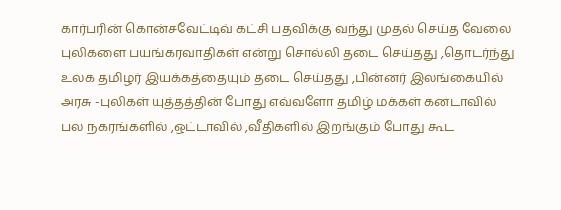கார்பரின் கொன்சவேட்டிவ் கட்சி பதவிக்கு வந்து முதல் செய்த வேலை புலிகளை பயங்கரவாதிகள் என்று சொல்லி தடை செய்தது ,தொடர்ந்து உலக தமிழர் இயக்கத்தையும் தடை செய்தது ,பின்னர் இலங்கையில் அரசு -புலிகள் யுத்தத்தின் போது எவ்வளோ தமிழ் மக்கள் கனடாவில் பல நகரங்களில் ,ஒட்டாவில் ,வீதிகளில் இறங்கும் போது கூட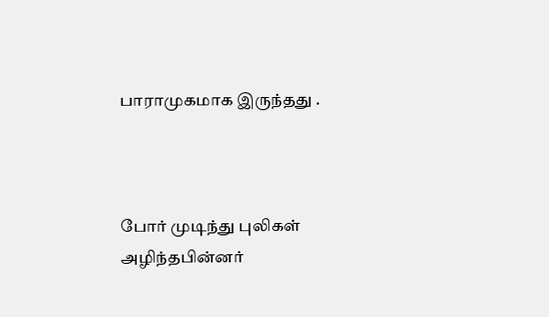பாராமுகமாக இருந்தது .



போர் முடிந்து புலிகள் அழிந்தபின்னர்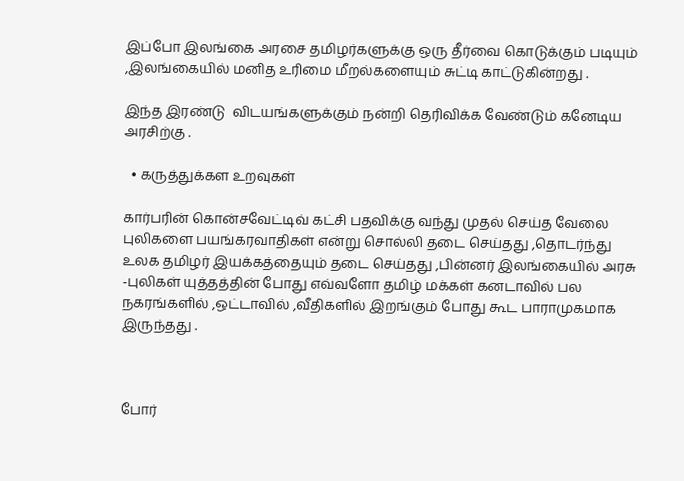இப்போ இலங்கை அரசை தமிழர்களுக்கு ஒரு தீர்வை கொடுக்கும் படியும் ,இலங்கையில் மனித உரிமை மீறல்களையும் சுட்டி காட்டுகின்றது .

இந்த இரண்டு  விடயங்களுக்கும் நன்றி தெரிவிக்க வேண்டும் கனேடிய அரசிற்கு .

  • கருத்துக்கள உறவுகள்

கார்பரின் கொன்சவேட்டிவ் கட்சி பதவிக்கு வந்து முதல் செய்த வேலை புலிகளை பயங்கரவாதிகள் என்று சொல்லி தடை செய்தது ,தொடர்ந்து உலக தமிழர் இயக்கத்தையும் தடை செய்தது ,பின்னர் இலங்கையில் அரசு -புலிகள் யுத்தத்தின் போது எவ்வளோ தமிழ் மக்கள் கனடாவில் பல நகரங்களில் ,ஒட்டாவில் ,வீதிகளில் இறங்கும் போது கூட பாராமுகமாக இருந்தது .



போர்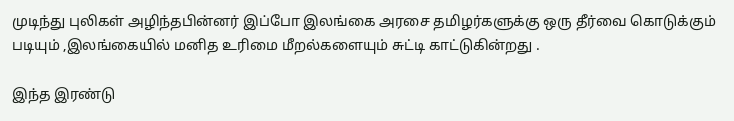முடிந்து புலிகள் அழிந்தபின்னர் இப்போ இலங்கை அரசை தமிழர்களுக்கு ஒரு தீர்வை கொடுக்கும் படியும் ,இலங்கையில் மனித உரிமை மீறல்களையும் சுட்டி காட்டுகின்றது .

இந்த இரண்டு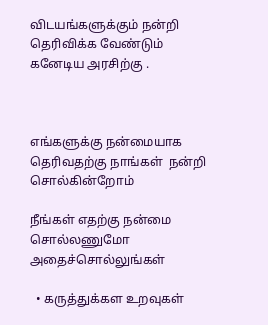விடயங்களுக்கும் நன்றி தெரிவிக்க வேண்டும் கனேடிய அரசிற்கு .



எங்களுக்கு நன்மையாக தெரிவதற்கு நாங்கள்  நன்றி  சொல்கின்றோம்

நீங்கள் எதற்கு நன்மை சொல்லணுமோ அதைச்சொல்லுங்கள்

  • கருத்துக்கள உறவுகள்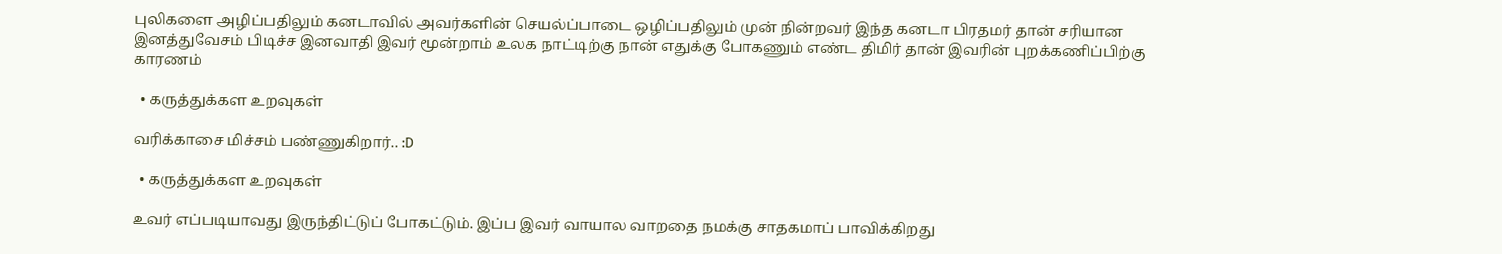புலிகளை அழிப்பதிலும் கனடாவில் அவர்களின் செயல்ப்பாடை ஒழிப்பதிலும் முன் நின்றவர் இந்த கனடா பிரதமர் தான் சரியான இனத்துவேசம் பிடிச்ச இனவாதி இவர் மூன்றாம் உலக நாட்டிற்கு நான் எதுக்கு போகணும் எண்ட திமிர் தான் இவரின் புறக்கணிப்பிற்கு காரணம்

  • கருத்துக்கள உறவுகள்

வரிக்காசை மிச்சம் பண்ணுகிறார்.. :D

  • கருத்துக்கள உறவுகள்

உவர் எப்படியாவது இருந்திட்டுப் போகட்டும். இப்ப இவர் வாயால வாறதை நமக்கு சாதகமாப் பாவிக்கிறது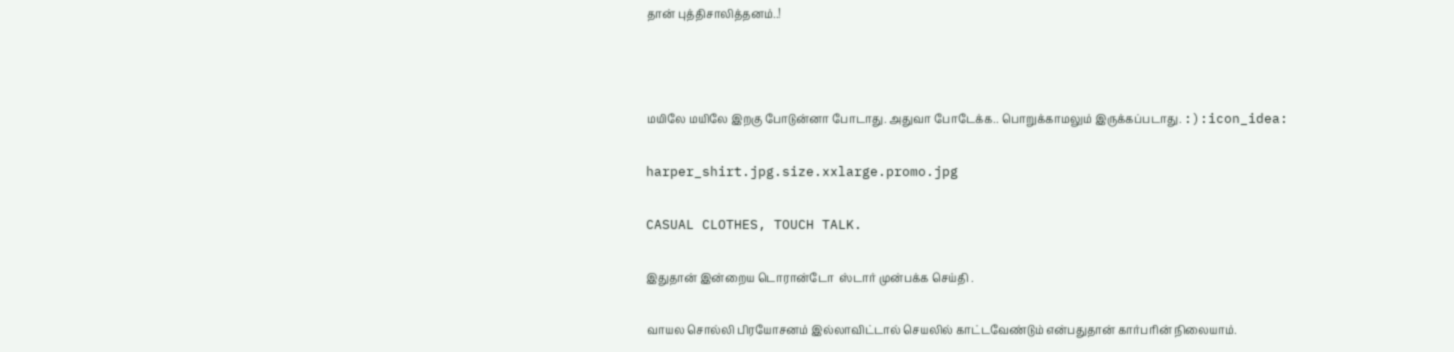தான் புத்திசாலித்தனம்..!



மயிலே மயிலே இறகு போடுன்னா போடாது. அதுவா போடேக்க.. பொறுக்காமலும் இருக்கப்படாது. :):icon_idea:

harper_shirt.jpg.size.xxlarge.promo.jpg

CASUAL CLOTHES, TOUCH TALK.

இதுதான் இன்றைய டொரான்டோ  ஸ்டார் முன்பக்க செய்தி .

வாயல சொல்லி பிரயோசனம் இல்லாவிட்டால் செயலில் காட்டவேண்டும் என்பதுதான் கார்பரின் நிலையாம்.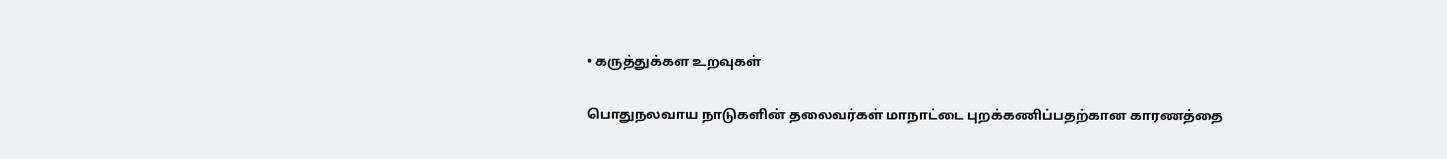• கருத்துக்கள உறவுகள்

பொதுநலவாய நாடுகளின் தலைவர்கள் மாநாட்டை புறக்கணிப்பதற்கான‌ காரணத்தை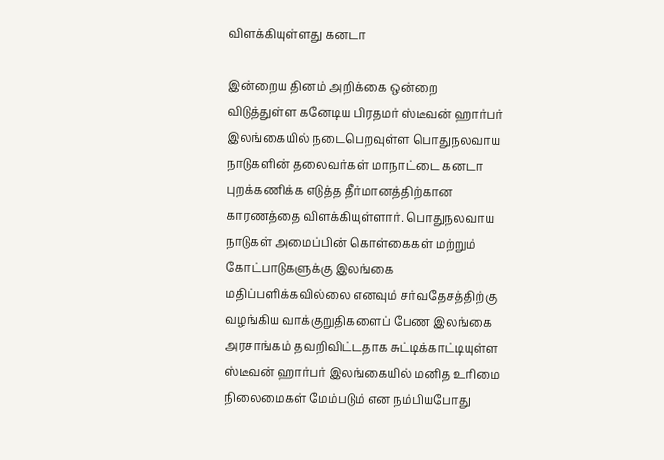விளக்கியுள்ளது கனடா

இன்றைய தினம் அறிக்கை ஒன்றை விடுத்துள்ள கனேடிய பிரதமர் ஸ்டீவன் ஹார்பர் இலங்கையில் நடைபெறவுள்ள பொதுநலவாய நாடுகளின் தலைவர்கள் மாநாட்டை கனடா புறக்கணிக்க எடுத்த தீர்மானத்திற்கான காரணத்தை விளக்கியுள்ளார். பொதுநலவாய நாடுகள் அமைப்பின் கொள்கைகள் மற்றும் கோட்பாடுகளுக்கு இலங்கை மதிப்பளிக்கவில்லை எனவும் சர்வதேசத்திற்கு வழங்கிய வாக்குறுதிகளைப் பேண இலங்கை அரசாங்கம் தவறிவிட்டதாக சுட்டிக்காட்டியுள்ள ஸ்டீவன் ஹார்பர் இலங்கையில் மனித உரிமை நிலைமைகள் மேம்படும் என நம்பியபோது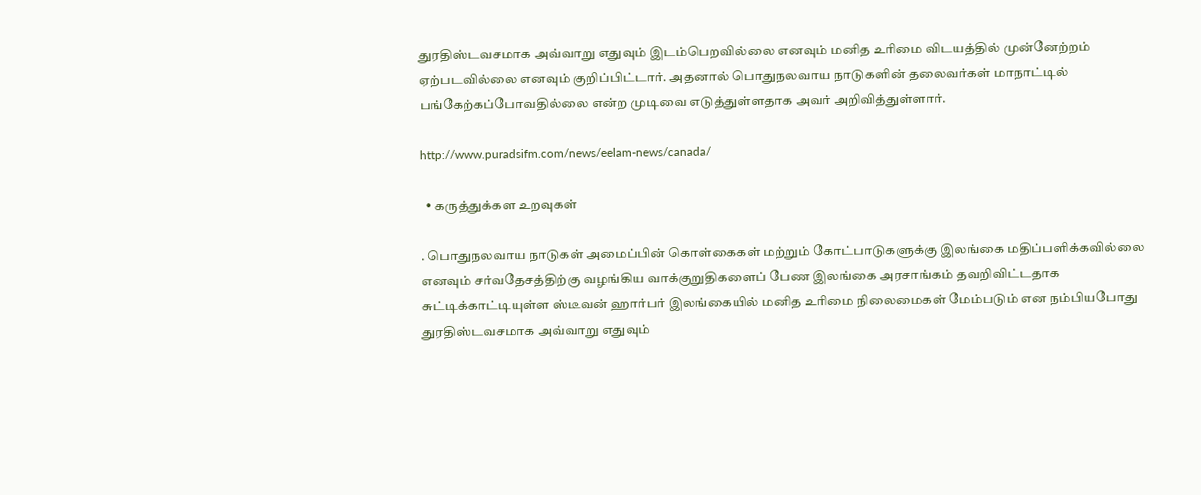துரதிஸ்டவசமாக அவ்வாறு எதுவும் இடம்பெறவில்லை எனவும் மனித உரிமை விடயத்தில் முன்னேற்றம் ஏற்படவில்லை எனவும் குறிப்பிட்டார். அதனால் பொதுநலவாய நாடுகளின் தலைவர்கள் மாநாட்டில் பங்கேற்கப்போவதில்லை என்ற முடிவை எடுத்துள்ளதாக அவர் அறிவித்துள்ளார்.

http://www.puradsifm.com/news/eelam-news/canada/

  • கருத்துக்கள உறவுகள்

. பொதுநலவாய நாடுகள் அமைப்பின் கொள்கைகள் மற்றும் கோட்பாடுகளுக்கு இலங்கை மதிப்பளிக்கவில்லை எனவும் சர்வதேசத்திற்கு வழங்கிய வாக்குறுதிகளைப் பேண இலங்கை அரசாங்கம் தவறிவிட்டதாக சுட்டிக்காட்டியுள்ள ஸ்டீவன் ஹார்பர் இலங்கையில் மனித உரிமை நிலைமைகள் மேம்படும் என நம்பியபோது துரதிஸ்டவசமாக அவ்வாறு எதுவும்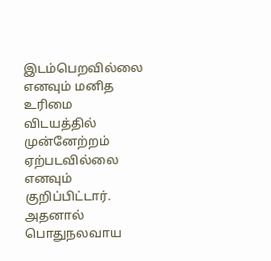இடம்பெறவில்லை எனவும் மனித உரிமை விடயத்தில் முன்னேற்றம் ஏற்படவில்லை எனவும் குறிப்பிட்டார். அதனால் பொதுநலவாய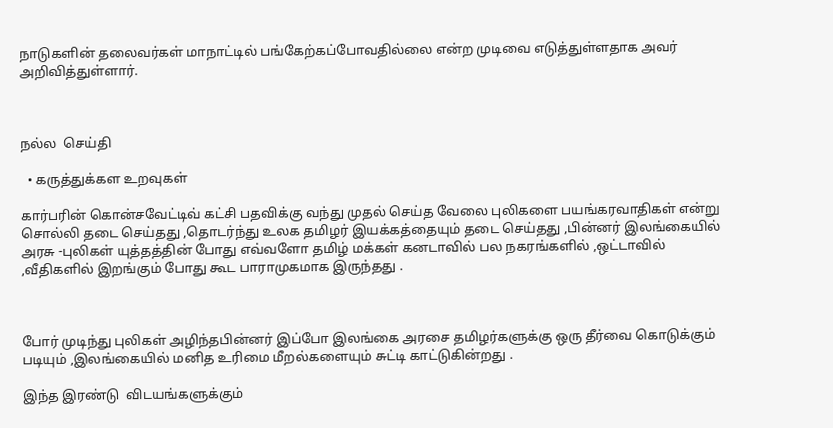நாடுகளின் தலைவர்கள் மாநாட்டில் பங்கேற்கப்போவதில்லை என்ற முடிவை எடுத்துள்ளதாக அவர் அறிவித்துள்ளார்.



நல்ல  செய்தி

  • கருத்துக்கள உறவுகள்

கார்பரின் கொன்சவேட்டிவ் கட்சி பதவிக்கு வந்து முதல் செய்த வேலை புலிகளை பயங்கரவாதிகள் என்று சொல்லி தடை செய்தது ,தொடர்ந்து உலக தமிழர் இயக்கத்தையும் தடை செய்தது ,பின்னர் இலங்கையில் அரசு -புலிகள் யுத்தத்தின் போது எவ்வளோ தமிழ் மக்கள் கனடாவில் பல நகரங்களில் ,ஒட்டாவில் ,வீதிகளில் இறங்கும் போது கூட பாராமுகமாக இருந்தது .



போர் முடிந்து புலிகள் அழிந்தபின்னர் இப்போ இலங்கை அரசை தமிழர்களுக்கு ஒரு தீர்வை கொடுக்கும் படியும் ,இலங்கையில் மனித உரிமை மீறல்களையும் சுட்டி காட்டுகின்றது .

இந்த இரண்டு  விடயங்களுக்கும்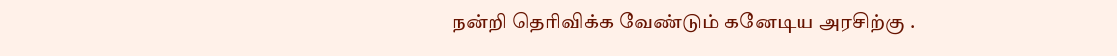நன்றி தெரிவிக்க வேண்டும் கனேடிய அரசிற்கு .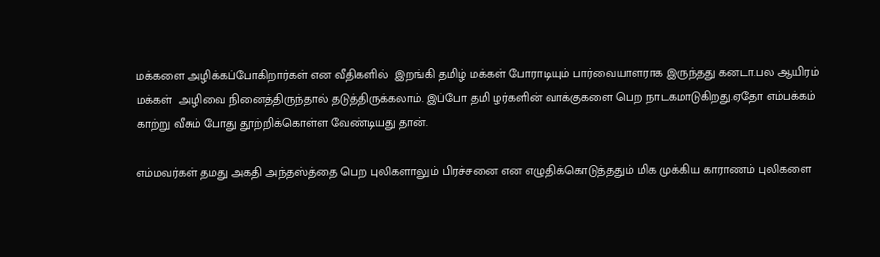மக்களை அழிக்கப்போகிறார்கள் என வீதிகளில்  இறங்கி தமிழ் மக்கள் போராடியும் பார்வையாளராக இருந்தது கனடா.பல ஆயிரம் மக்கள்  அழிவை நினைத்திருந்தால் தடுத்திருக்கலாம். இப்போ தமி ழர்களின் வாக்குகளை பெற நாடகமாடுகிறது.ஏதோ எம்பக்கம் காற்று வீசும் போது தூற்றிக்கொள்ள வேண்டியது தான்.

எம்மவர்கள் தமது அகதி அந்தஸ்த்தை பெற புலிகளாலும் பிரச்சனை என எழுதிக்கொடுத்ததும் மிக முக்கிய காராணம் புலிகளை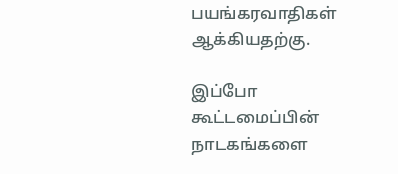பயங்கரவாதிகள் ஆக்கியதற்கு.

இப்போ கூட்டமைப்பின் நாடகங்களை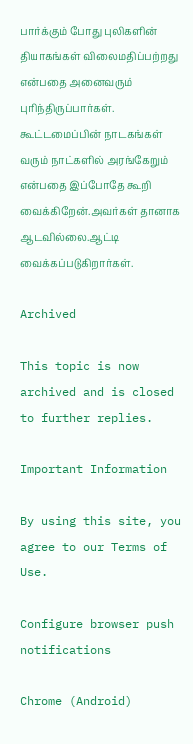பார்க்கும் போது புலிகளின் தியாகங்கள் விலைமதிப்பற்றது என்பதை அனைவரும் புரிந்திருப்பார்கள்.  கூட்டமைப்பின் நாடகங்கள் வரும் நாட்களில் அரங்கேறும் என்பதை இப்போதே கூறி வைக்கிறேன்.அவர்கள் தானாக ஆடவில்லை.ஆட்டி வைக்கப்படுகிறார்கள்.

Archived

This topic is now archived and is closed to further replies.

Important Information

By using this site, you agree to our Terms of Use.

Configure browser push notifications

Chrome (Android)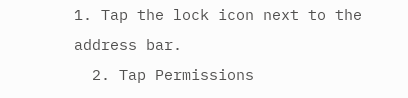1. Tap the lock icon next to the address bar.
  2. Tap Permissions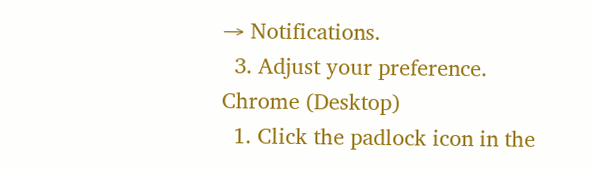→ Notifications.
  3. Adjust your preference.
Chrome (Desktop)
  1. Click the padlock icon in the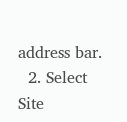address bar.
  2. Select Site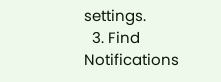settings.
  3. Find Notifications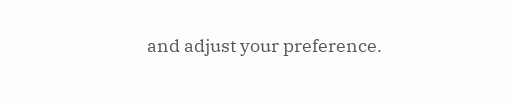and adjust your preference.